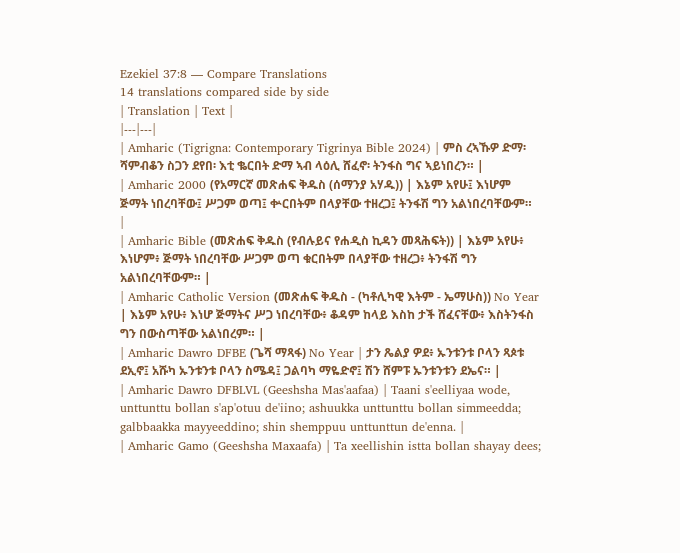Ezekiel 37:8 — Compare Translations
14 translations compared side by side
| Translation | Text |
|---|---|
| Amharic (Tigrigna: Contemporary Tigrinya Bible 2024) | ምስ ረኣኹዎ ድማ፡ ሻምብቆን ስጋን ደየበ፡ እቲ ቈርበት ድማ ኣብ ላዕሊ ሸፈኖ፡ ትንፋስ ግና ኣይነበረን። |
| Amharic 2000 (የአማርኛ መጽሐፍ ቅዱስ (ሰማንያ አሃዱ)) | እኔም አየሁ፤ እነሆም ጅማት ነበረባቸው፤ ሥጋም ወጣ፤ ቍርበትም በላያቸው ተዘረጋ፤ ትንፋሽ ግን አልነበረባቸውም። |
| Amharic Bible (መጽሐፍ ቅዱስ (የብሉይና የሐዲስ ኪዳን መጻሕፍት)) | እኔም አየሁ፥ እነሆም፥ ጅማት ነበረባቸው ሥጋም ወጣ ቁርበትም በላያቸው ተዘረጋ፥ ትንፋሽ ግን አልነበረባቸውም። |
| Amharic Catholic Version (መጽሐፍ ቅዱስ - (ካቶሊካዊ እትም - ኤማሁስ)) No Year | እኔም አየሁ፥ እነሆ ጅማትና ሥጋ ነበረባቸው፥ ቆዳም ከላይ እስከ ታች ሸፈናቸው፥ እስትንፋስ ግን በውስጣቸው አልነበረም። |
| Amharic Dawro DFBE (ጌሻ ማጻፋ) No Year | ታን ጼልያ ዎደ፥ ኡንቱንቱ ቦላን ጻጶቱ ደኢኖ፤ አሹካ ኡንቱንቱ ቦላን ስሜዳ፤ ጋልባካ ማዬድኖ፤ ሽን ሸምፑ ኡንቱንቱን ደኤና። |
| Amharic Dawro DFBLVL (Geeshsha Mas'aafaa) | Taani s'eelliyaa wode, unttunttu bollan s'ap'otuu de'iino; ashuukka unttunttu bollan simmeedda; galbbaakka mayyeeddino; shin shemppuu unttunttun de'enna. |
| Amharic Gamo (Geeshsha Maxaafa) | Ta xeellishin istta bollan shayay dees;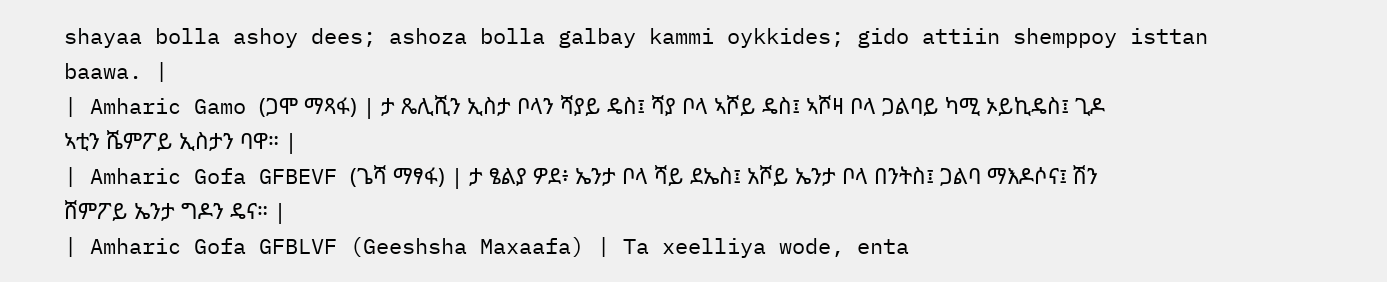shayaa bolla ashoy dees; ashoza bolla galbay kammi oykkides; gido attiin shemppoy isttan baawa. |
| Amharic Gamo (ጋሞ ማጻፋ) | ታ ጼሊሺን ኢስታ ቦላን ሻያይ ዴስ፤ ሻያ ቦላ ኣሾይ ዴስ፤ ኣሾዛ ቦላ ጋልባይ ካሚ ኦይኪዴስ፤ ጊዶ ኣቲን ሼምፖይ ኢስታን ባዋ። |
| Amharic Gofa GFBEVF (ጌሻ ማፃፋ) | ታ ፄልያ ዎደ፥ ኤንታ ቦላ ሻይ ደኤስ፤ አሾይ ኤንታ ቦላ በንትስ፤ ጋልባ ማእዶሶና፤ ሽን ሸምፖይ ኤንታ ግዶን ዴና። |
| Amharic Gofa GFBLVF (Geeshsha Maxaafa) | Ta xeelliya wode, enta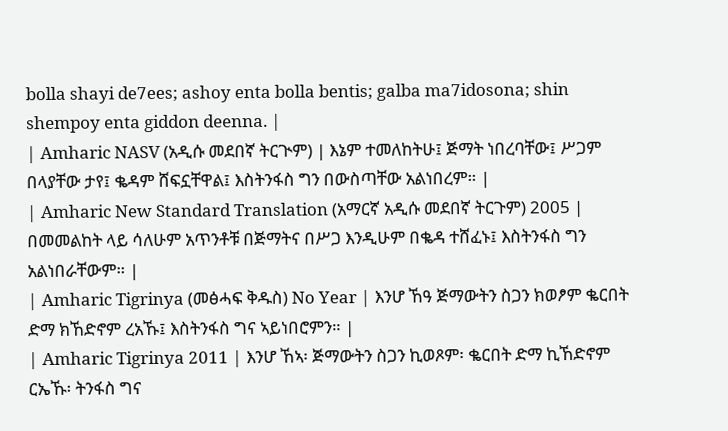bolla shayi de7ees; ashoy enta bolla bentis; galba ma7idosona; shin shempoy enta giddon deenna. |
| Amharic NASV (አዲሱ መደበኛ ትርጒም) | እኔም ተመለከትሁ፤ ጅማት ነበረባቸው፤ ሥጋም በላያቸው ታየ፤ ቈዳም ሸፍኗቸዋል፤ እስትንፋስ ግን በውስጣቸው አልነበረም። |
| Amharic New Standard Translation (አማርኛ አዲሱ መደበኛ ትርጉም) 2005 | በመመልከት ላይ ሳለሁም አጥንቶቹ በጅማትና በሥጋ እንዲሁም በቈዳ ተሸፈኑ፤ እስትንፋስ ግን አልነበራቸውም። |
| Amharic Tigrinya (መፅሓፍ ቅዱስ) No Year | እንሆ ኸዓ ጅማውትን ስጋን ክወፆም ቈርበት ድማ ክኸድኖም ረአኹ፤ እስትንፋስ ግና ኣይነበሮምን። |
| Amharic Tigrinya 2011 | እንሆ ኸኣ፡ ጅማውትን ስጋን ኪወጾም፡ ቈርበት ድማ ኪኸድኖም ርኤኹ፡ ትንፋስ ግና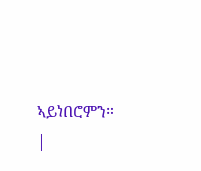ኣይነበሮምን። |